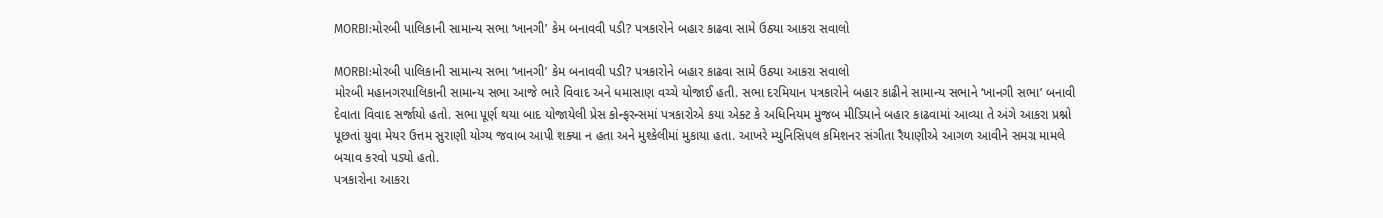MORBI:મોરબી પાલિકાની સામાન્ય સભા ‘ખાનગી’ કેમ બનાવવી પડી? પત્રકારોને બહાર કાઢવા સામે ઉઠ્યા આકરા સવાલો

MORBI:મોરબી પાલિકાની સામાન્ય સભા ‘ખાનગી’ કેમ બનાવવી પડી? પત્રકારોને બહાર કાઢવા સામે ઉઠ્યા આકરા સવાલો
મોરબી મહાનગરપાલિકાની સામાન્ય સભા આજે ભારે વિવાદ અને ધમાસાણ વચ્ચે યોજાઈ હતી. સભા દરમિયાન પત્રકારોને બહાર કાઢીને સામાન્ય સભાને ‘ખાનગી સભા’ બનાવી દેવાતા વિવાદ સર્જાયો હતો. સભા પૂર્ણ થયા બાદ યોજાયેલી પ્રેસ કોન્ફરન્સમાં પત્રકારોએ કયા એક્ટ કે અધિનિયમ મુજબ મીડિયાને બહાર કાઢવામાં આવ્યા તે અંગે આકરા પ્રશ્નો પૂછતાં યુવા મેયર ઉત્તમ સુરાણી યોગ્ય જવાબ આપી શક્યા ન હતા અને મુશ્કેલીમાં મુકાયા હતા. આખરે મ્યુનિસિપલ કમિશનર સંગીતા રૈયાણીએ આગળ આવીને સમગ્ર મામલે બચાવ કરવો પડ્યો હતો.
પત્રકારોના આકરા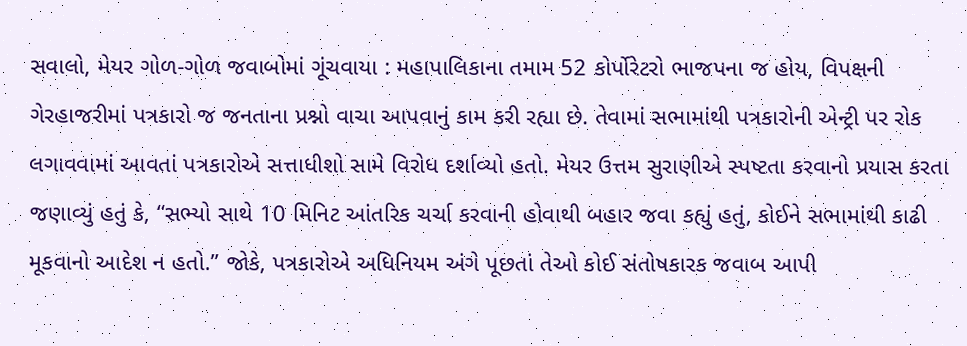સવાલો, મેયર ગોળ-ગોળ જવાબોમાં ગૂંચવાયા : મહાપાલિકાના તમામ 52 કોર્પોરેટરો ભાજપના જ હોય, વિપક્ષની ગેરહાજરીમાં પત્રકારો જ જનતાના પ્રશ્નો વાચા આપવાનું કામ કરી રહ્યા છે. તેવામાં સભામાંથી પત્રકારોની એન્ટ્રી પર રોક લગાવવામાં આવતાં પત્રકારોએ સત્તાધીશો સામે વિરોધ દર્શાવ્યો હતો. મેયર ઉત્તમ સુરાણીએ સ્પષ્ટતા કરવાનો પ્રયાસ કરતા જણાવ્યું હતું કે, “સભ્યો સાથે 10 મિનિટ આંતરિક ચર્ચા કરવાની હોવાથી બહાર જવા કહ્યું હતું, કોઈને સભામાંથી કાઢી મૂકવાનો આદેશ ન હતો.” જોકે, પત્રકારોએ અધિનિયમ અંગે પૂછતાં તેઓ કોઈ સંતોષકારક જવાબ આપી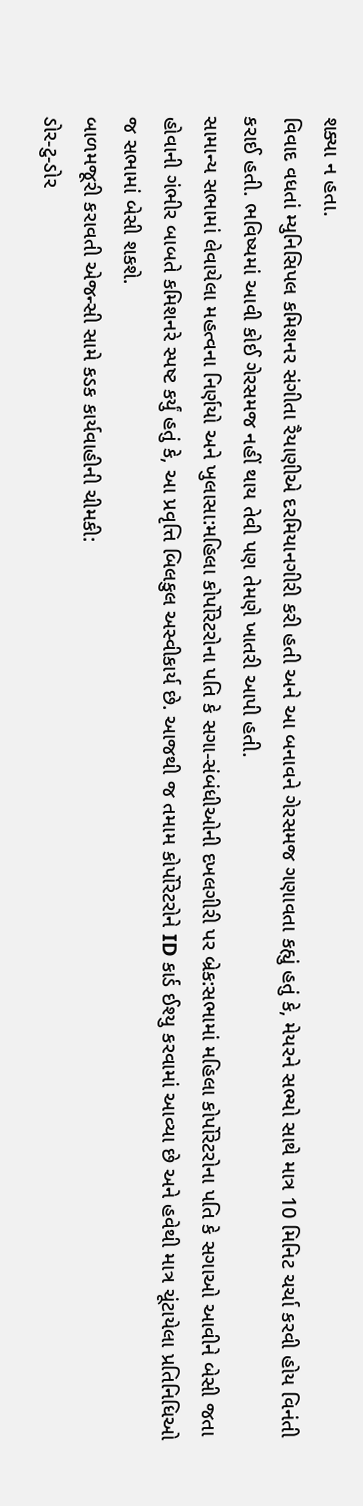શક્યા ન હતા.
વિવાદ વધતાં મ્યુનિસિપલ કમિશનર સંગીતા રૈયાણીએ દરમિયાનગીરી કરી હતી અને આ બનાવને ગેરસમજ ગણાવતા કહ્યું હતું કે, મેયરને સભ્યો સાથે માત્ર 10 મિનિટ ચર્ચા કરવી હોય વિનંતી કરાઈ હતી. ભવિષ્યમાં આવી કોઈ ગેરસમજ નહીં થાય તેવી પણ તેમણે ખાતરી આપી હતી.
સામાન્ય સભામાં લેવાયેલા મહત્વના નિર્ણયો અને ખુલાસા:મહિલા કોર્પોરેટરોના પતિ કે સગા-સંબંધીઓની દખલગીરી પર બ્રેક:સભામાં મહિલા કોર્પોરેટરોના પતિ કે સગાઓ આવીને બેસી જતા હોવાની ગંભીર બાબતે કમિશનરે સ્પષ્ટ કર્યું હતું કે, આ પ્રવૃત્તિ બિલકુલ અસ્વીકાર્ય છે. આજથી જ તમામ કોર્પોરેટરોને ID કાર્ડ ઈશ્યુ કરવામાં આવ્યા છે અને હવેથી માત્ર ચૂંટાયેલા પ્રતિનિધિઓ જ સભામાં બેસી શકશે.
બાળમજૂરી કરાવતી એજન્સી સામે કડક કાર્યવાહીની ચીમકી:
ડોર-ટુ-ડોર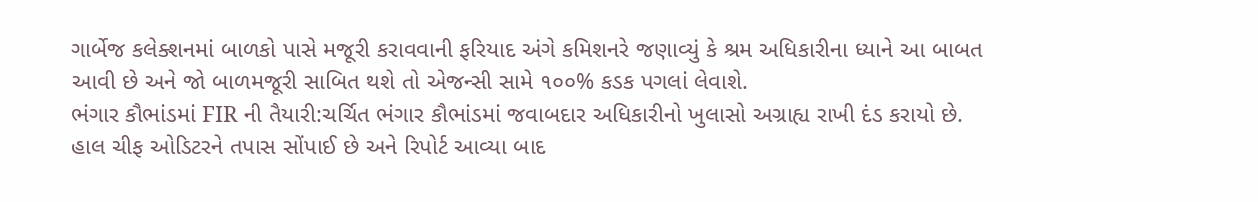ગાર્બેજ કલેક્શનમાં બાળકો પાસે મજૂરી કરાવવાની ફરિયાદ અંગે કમિશનરે જણાવ્યું કે શ્રમ અધિકારીના ધ્યાને આ બાબત આવી છે અને જો બાળમજૂરી સાબિત થશે તો એજન્સી સામે ૧૦૦% કડક પગલાં લેવાશે.
ભંગાર કૌભાંડમાં FIR ની તૈયારી:ચર્ચિત ભંગાર કૌભાંડમાં જવાબદાર અધિકારીનો ખુલાસો અગ્રાહ્ય રાખી દંડ કરાયો છે. હાલ ચીફ ઓડિટરને તપાસ સોંપાઈ છે અને રિપોર્ટ આવ્યા બાદ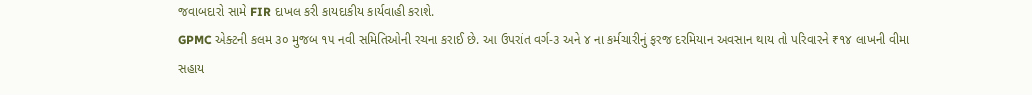જવાબદારો સામે FIR દાખલ કરી કાયદાકીય કાર્યવાહી કરાશે.
GPMC એક્ટની કલમ ૩૦ મુજબ ૧૫ નવી સમિતિઓની રચના કરાઈ છે. આ ઉપરાંત વર્ગ-૩ અને ૪ ના કર્મચારીનું ફરજ દરમિયાન અવસાન થાય તો પરિવારને ₹૧૪ લાખની વીમા સહાય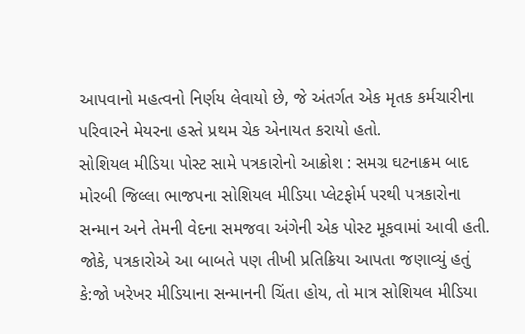આપવાનો મહત્વનો નિર્ણય લેવાયો છે, જે અંતર્ગત એક મૃતક કર્મચારીના પરિવારને મેયરના હસ્તે પ્રથમ ચેક એનાયત કરાયો હતો.
સોશિયલ મીડિયા પોસ્ટ સામે પત્રકારોનો આક્રોશ : સમગ્ર ઘટનાક્રમ બાદ મોરબી જિલ્લા ભાજપના સોશિયલ મીડિયા પ્લેટફોર્મ પરથી પત્રકારોના સન્માન અને તેમની વેદના સમજવા અંગેની એક પોસ્ટ મૂકવામાં આવી હતી. જોકે, પત્રકારોએ આ બાબતે પણ તીખી પ્રતિક્રિયા આપતા જણાવ્યું હતું કે:જો ખરેખર મીડિયાના સન્માનની ચિંતા હોય, તો માત્ર સોશિયલ મીડિયા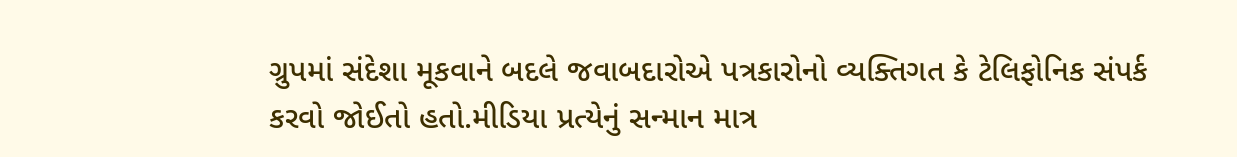ગ્રુપમાં સંદેશા મૂકવાને બદલે જવાબદારોએ પત્રકારોનો વ્યક્તિગત કે ટેલિફોનિક સંપર્ક કરવો જોઈતો હતો.મીડિયા પ્રત્યેનું સન્માન માત્ર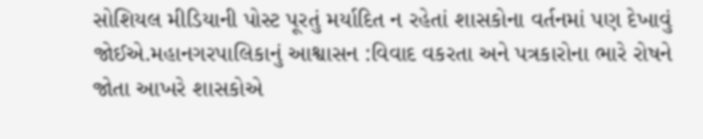સોશિયલ મીડિયાની પોસ્ટ પૂરતું મર્યાદિત ન રહેતાં શાસકોના વર્તનમાં પણ દેખાવું જોઈએ.મહાનગરપાલિકાનું આશ્વાસન :વિવાદ વકરતા અને પત્રકારોના ભારે રોષને જોતા આખરે શાસકોએ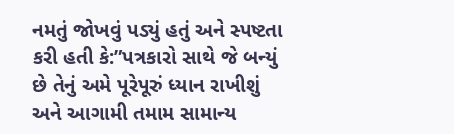નમતું જોખવું પડ્યું હતું અને સ્પષ્ટતા કરી હતી કે:”પત્રકારો સાથે જે બન્યું છે તેનું અમે પૂરેપૂરું ધ્યાન રાખીશું અને આગામી તમામ સામાન્ય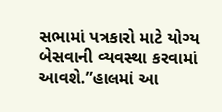સભામાં પત્રકારો માટે યોગ્ય બેસવાની વ્યવસ્થા કરવામાં આવશે.”હાલમાં આ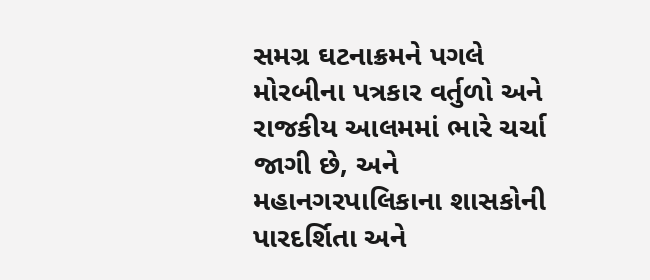સમગ્ર ઘટનાક્રમને પગલે મોરબીના પત્રકાર વર્તુળો અને રાજકીય આલમમાં ભારે ચર્ચા જાગી છે, અને મહાનગરપાલિકાના શાસકોની પારદર્શિતા અને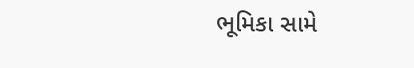ભૂમિકા સામે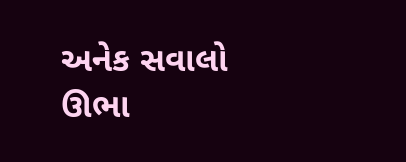અનેક સવાલો ઊભા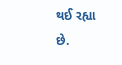થઈ રહ્યા છે.